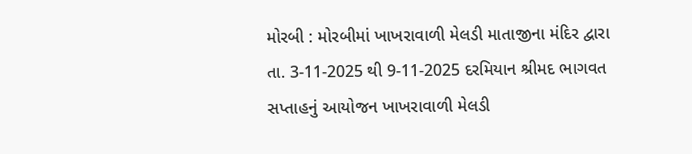મોરબી : મોરબીમાં ખાખરાવાળી મેલડી માતાજીના મંદિર દ્વારા તા. 3-11-2025 થી 9-11-2025 દરમિયાન શ્રીમદ ભાગવત સપ્તાહનું આયોજન ખાખરાવાળી મેલડી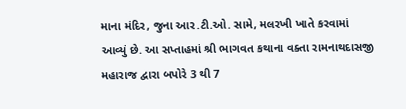માના મંદિર, જુના આર.ટી.ઓ. સામે, મલરખી ખાતે કરવામાં આવ્યું છે. આ સપ્તાહમાં શ્રી ભાગવત કથાના વક્તા રામનાથદાસજી મહારાજ દ્વારા બપોરે 3 થી 7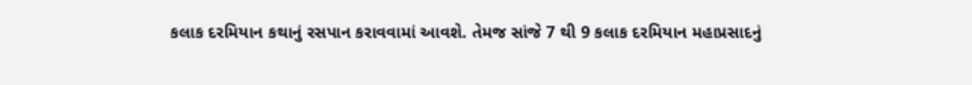કલાક દરમિયાન કથાનું રસપાન કરાવવામાં આવશે. તેમજ સાંજે 7 થી 9 કલાક દરમિયાન મહાપ્રસાદનું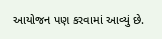આયોજન પણ કરવામાં આવ્યું છે.